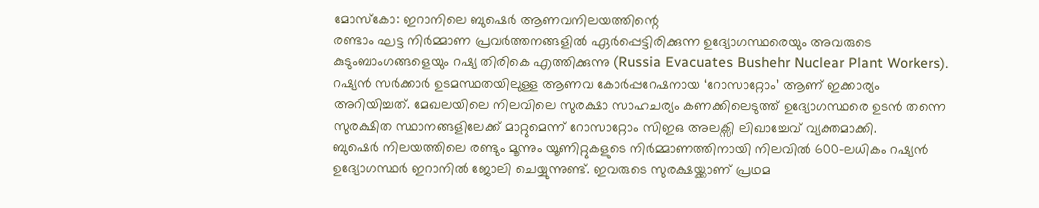മോസ്കോ: ഇറാനിലെ ബുഷെർ ആണവനിലയത്തിന്റെ
രണ്ടാം ഘട്ട നിർമ്മാണ പ്രവർത്തനങ്ങളിൽ ഏർപ്പെട്ടിരിക്കുന്ന ഉദ്യോഗസ്ഥരെയും അവരുടെ കുടുംബാംഗങ്ങളെയും റഷ്യ തിരികെ എത്തിക്കുന്നു (Russia Evacuates Bushehr Nuclear Plant Workers). റഷ്യൻ സർക്കാർ ഉടമസ്ഥതയിലുള്ള ആണവ കോർപ്പറേഷനായ ‘റോസാറ്റോം’ ആണ് ഇക്കാര്യം അറിയിച്ചത്. മേഖലയിലെ നിലവിലെ സുരക്ഷാ സാഹചര്യം കണക്കിലെടുത്ത് ഉദ്യോഗസ്ഥരെ ഉടൻ തന്നെ സുരക്ഷിത സ്ഥാനങ്ങളിലേക്ക് മാറ്റുമെന്ന് റോസാറ്റോം സിഇഒ അലക്സി ലിഖാച്ചേവ് വ്യക്തമാക്കി.
ബുഷെർ നിലയത്തിലെ രണ്ടും മൂന്നും യൂണിറ്റുകളുടെ നിർമ്മാണത്തിനായി നിലവിൽ 600-ലധികം റഷ്യൻ ഉദ്യോഗസ്ഥർ ഇറാനിൽ ജോലി ചെയ്യുന്നുണ്ട്. ഇവരുടെ സുരക്ഷയ്ക്കാണ് പ്രഥമ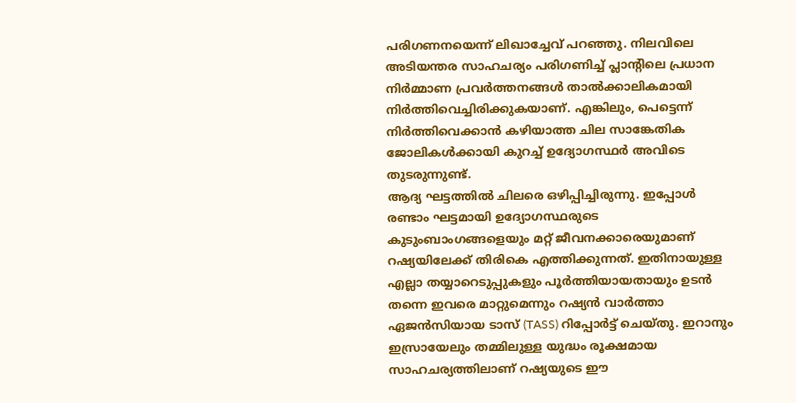പരിഗണനയെന്ന് ലിഖാച്ചേവ് പറഞ്ഞു. നിലവിലെ അടിയന്തര സാഹചര്യം പരിഗണിച്ച് പ്ലാന്റിലെ പ്രധാന നിർമ്മാണ പ്രവർത്തനങ്ങൾ താൽക്കാലികമായി നിർത്തിവെച്ചിരിക്കുകയാണ്. എങ്കിലും, പെട്ടെന്ന് നിർത്തിവെക്കാൻ കഴിയാത്ത ചില സാങ്കേതിക ജോലികൾക്കായി കുറച്ച് ഉദ്യോഗസ്ഥർ അവിടെ തുടരുന്നുണ്ട്.
ആദ്യ ഘട്ടത്തിൽ ചിലരെ ഒഴിപ്പിച്ചിരുന്നു. ഇപ്പോൾ രണ്ടാം ഘട്ടമായി ഉദ്യോഗസ്ഥരുടെ കുടുംബാംഗങ്ങളെയും മറ്റ് ജീവനക്കാരെയുമാണ് റഷ്യയിലേക്ക് തിരികെ എത്തിക്കുന്നത്. ഇതിനായുള്ള എല്ലാ തയ്യാറെടുപ്പുകളും പൂർത്തിയായതായും ഉടൻ തന്നെ ഇവരെ മാറ്റുമെന്നും റഷ്യൻ വാർത്താ ഏജൻസിയായ ടാസ് (TASS) റിപ്പോർട്ട് ചെയ്തു. ഇറാനും ഇസ്രായേലും തമ്മിലുള്ള യുദ്ധം രൂക്ഷമായ സാഹചര്യത്തിലാണ് റഷ്യയുടെ ഈ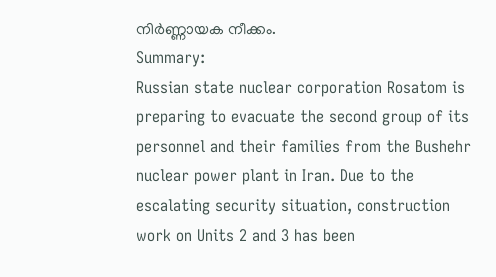നിർണ്ണായക നീക്കം.
Summary:
Russian state nuclear corporation Rosatom is preparing to evacuate the second group of its personnel and their families from the Bushehr nuclear power plant in Iran. Due to the escalating security situation, construction work on Units 2 and 3 has been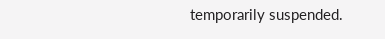temporarily suspended.